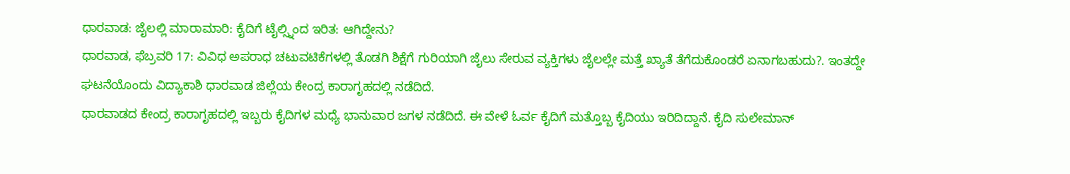ಧಾರವಾಡ: ಜೈಲಲ್ಲಿ ಮಾರಾಮಾರಿ: ಕೈದಿಗೆ ಟೈಲ್ಸ್ನಿಂದ ಇರಿತ: ಆಗಿದ್ದೇನು?
ಧಾರವಾಡ, ಫೆಬ್ರವರಿ 17: ವಿವಿಧ ಅಪರಾಧ ಚಟುವಟಿಕೆಗಳಲ್ಲಿ ತೊಡಗಿ ಶಿಕ್ಷೆಗೆ ಗುರಿಯಾಗಿ ಜೈಲು ಸೇರುವ ವ್ಯಕ್ತಿಗಳು ಜೈಲಲ್ಲೇ ಮತ್ತೆ ಖ್ಯಾತೆ ತೆಗೆದುಕೊಂಡರೆ ಏನಾಗಬಹುದು?. ಇಂತದ್ದೇ ಘಟನೆಯೊಂದು ವಿದ್ಯಾಕಾಶಿ ಧಾರವಾಡ ಜಿಲ್ಲೆಯ ಕೇಂದ್ರ ಕಾರಾಗೃಹದಲ್ಲಿ ನಡೆದಿದೆ.
ಧಾರವಾಡದ ಕೇಂದ್ರ ಕಾರಾಗೃಹದಲ್ಲಿ ಇಬ್ಬರು ಕೈದಿಗಳ ಮಧ್ಯೆ ಭಾನುವಾರ ಜಗಳ ನಡೆದಿದೆ. ಈ ವೇಳೆ ಓರ್ವ ಕೈದಿಗೆ ಮತ್ತೊಬ್ಬ ಕೈದಿಯು ಇರಿದಿದ್ದಾನೆ. ಕೈದಿ ಸುಲೇಮಾನ್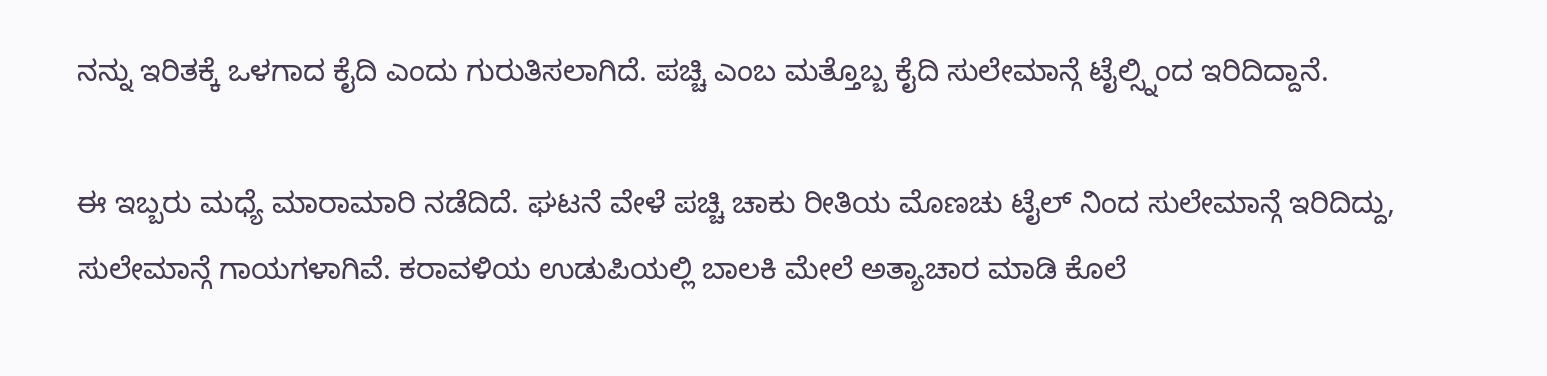ನನ್ನು ಇರಿತಕ್ಕೆ ಒಳಗಾದ ಕೈದಿ ಎಂದು ಗುರುತಿಸಲಾಗಿದೆ. ಪಚ್ಚಿ ಎಂಬ ಮತ್ತೊಬ್ಬ ಕೈದಿ ಸುಲೇಮಾನ್ಗೆ ಟೈಲ್ಸ್ನಿಂದ ಇರಿದಿದ್ದಾನೆ.

ಈ ಇಬ್ಬರು ಮಧ್ಯೆ ಮಾರಾಮಾರಿ ನಡೆದಿದೆ. ಘಟನೆ ವೇಳೆ ಪಚ್ಚಿ ಚಾಕು ರೀತಿಯ ಮೊಣಚು ಟೈಲ್ ನಿಂದ ಸುಲೇಮಾನ್ಗೆ ಇರಿದಿದ್ದು, ಸುಲೇಮಾನ್ಗೆ ಗಾಯಗಳಾಗಿವೆ. ಕರಾವಳಿಯ ಉಡುಪಿಯಲ್ಲಿ ಬಾಲಕಿ ಮೇಲೆ ಅತ್ಯಾಚಾರ ಮಾಡಿ ಕೊಲೆ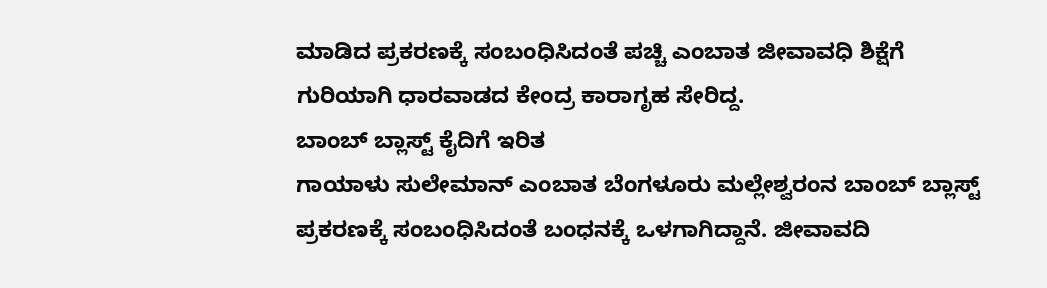ಮಾಡಿದ ಪ್ರಕರಣಕ್ಕೆ ಸಂಬಂಧಿಸಿದಂತೆ ಪಚ್ಚಿ ಎಂಬಾತ ಜೀವಾವಧಿ ಶಿಕ್ಷೆಗೆ ಗುರಿಯಾಗಿ ಧಾರವಾಡದ ಕೇಂದ್ರ ಕಾರಾಗೃಹ ಸೇರಿದ್ದ.
ಬಾಂಬ್ ಬ್ಲಾಸ್ಟ್ ಕೈದಿಗೆ ಇರಿತ
ಗಾಯಾಳು ಸುಲೇಮಾನ್ ಎಂಬಾತ ಬೆಂಗಳೂರು ಮಲ್ಲೇಶ್ವರಂನ ಬಾಂಬ್ ಬ್ಲಾಸ್ಟ್ ಪ್ರಕರಣಕ್ಕೆ ಸಂಬಂಧಿಸಿದಂತೆ ಬಂಧನಕ್ಕೆ ಒಳಗಾಗಿದ್ದಾನೆ. ಜೀವಾವದಿ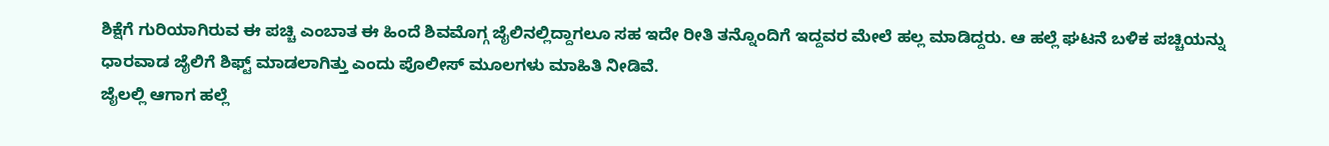ಶಿಕ್ಷೆಗೆ ಗುರಿಯಾಗಿರುವ ಈ ಪಚ್ಚಿ ಎಂಬಾತ ಈ ಹಿಂದೆ ಶಿವಮೊಗ್ಗ ಜೈಲಿನಲ್ಲಿದ್ದಾಗಲೂ ಸಹ ಇದೇ ರೀತಿ ತನ್ನೊಂದಿಗೆ ಇದ್ದವರ ಮೇಲೆ ಹಲ್ಲ ಮಾಡಿದ್ದರು. ಆ ಹಲ್ಲೆ ಘಟನೆ ಬಳಿಕ ಪಚ್ಚಿಯನ್ನು ಧಾರವಾಡ ಜೈಲಿಗೆ ಶಿಫ್ಟ್ ಮಾಡಲಾಗಿತ್ತು ಎಂದು ಪೊಲೀಸ್ ಮೂಲಗಳು ಮಾಹಿತಿ ನೀಡಿವೆ.
ಜೈಲಲ್ಲಿ ಆಗಾಗ ಹಲ್ಲೆ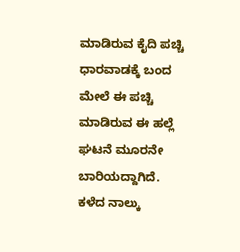ಮಾಡಿರುವ ಕೈದಿ ಪಚ್ಚಿ
ಧಾರವಾಡಕ್ಕೆ ಬಂದ ಮೇಲೆ ಈ ಪಚ್ಚಿ ಮಾಡಿರುವ ಈ ಹಲ್ಲೆ ಘಟನೆ ಮೂರನೇ ಬಾರಿಯದ್ದಾಗಿದೆ. ಕಳೆದ ನಾಲ್ಕು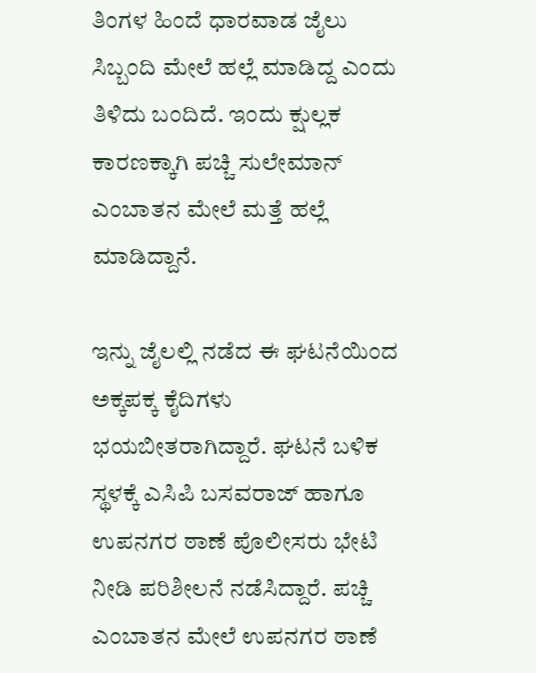ತಿಂಗಳ ಹಿಂದೆ ಧಾರವಾಡ ಜೈಲು ಸಿಬ್ಬಂದಿ ಮೇಲೆ ಹಲ್ಲೆ ಮಾಡಿದ್ದ ಎಂದು ತಿಳಿದು ಬಂದಿದೆ. ಇಂದು ಕ್ಷುಲ್ಲಕ ಕಾರಣಕ್ಕಾಗಿ ಪಚ್ಚಿ ಸುಲೇಮಾನ್ ಎಂಬಾತನ ಮೇಲೆ ಮತ್ತೆ ಹಲ್ಲೆ ಮಾಡಿದ್ದಾನೆ.

ಇನ್ನು ಜೈಲಲ್ಲಿ ನಡೆದ ಈ ಘಟನೆಯಿಂದ ಅಕ್ಕಪಕ್ಕ ಕೈದಿಗಳು ಭಯಬೀತರಾಗಿದ್ದಾರೆ. ಘಟನೆ ಬಳಿಕ ಸ್ಥಳಕ್ಕೆ ಎಸಿಪಿ ಬಸವರಾಜ್ ಹಾಗೂ ಉಪನಗರ ಠಾಣೆ ಪೊಲೀಸರು ಭೇಟಿ ನೀಡಿ ಪರಿಶೀಲನೆ ನಡೆಸಿದ್ದಾರೆ. ಪಚ್ಚಿ ಎಂಬಾತನ ಮೇಲೆ ಉಪನಗರ ಠಾಣೆ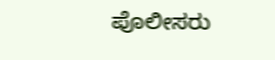ಪೊಲೀಸರು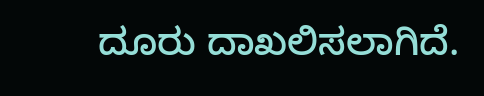ದೂರು ದಾಖಲಿಸಲಾಗಿದೆ.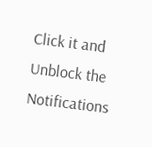Click it and Unblock the Notifications